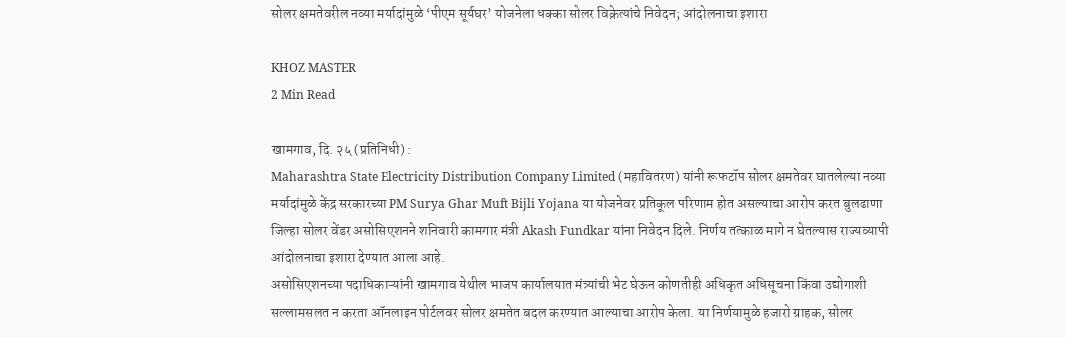सोलर क्षमतेवरील नव्या मर्यादांमुळे ‘पीएम सूर्यघर’ योजनेला धक्का सोलर विक्रेत्यांचे निवेदन; आंदोलनाचा इशारा

KHOZ MASTER
2 Min Read

खामगाव, दि. २५ (प्रतिनिधी) :
Maharashtra State Electricity Distribution Company Limited (महावितरण) यांनी रूफटॉप सोलर क्षमतेवर घातलेल्या नव्या मर्यादांमुळे केंद्र सरकारच्या PM Surya Ghar Muft Bijli Yojana या योजनेवर प्रतिकूल परिणाम होत असल्याचा आरोप करत बुलढाणा जिल्हा सोलर वेंडर असोसिएशनने शनिवारी कामगार मंत्री Akash Fundkar यांना निवेदन दिले. निर्णय तत्काळ मागे न घेतल्यास राज्यव्यापी आंदोलनाचा इशारा देण्यात आला आहे.
असोसिएशनच्या पदाधिकाऱ्यांनी खामगाव येथील भाजप कार्यालयात मंत्र्यांची भेट घेऊन कोणतीही अधिकृत अधिसूचना किंवा उद्योगाशी सल्लामसलत न करता ऑनलाइन पोर्टलवर सोलर क्षमतेत बदल करण्यात आल्याचा आरोप केला. या निर्णयामुळे हजारो ग्राहक, सोलर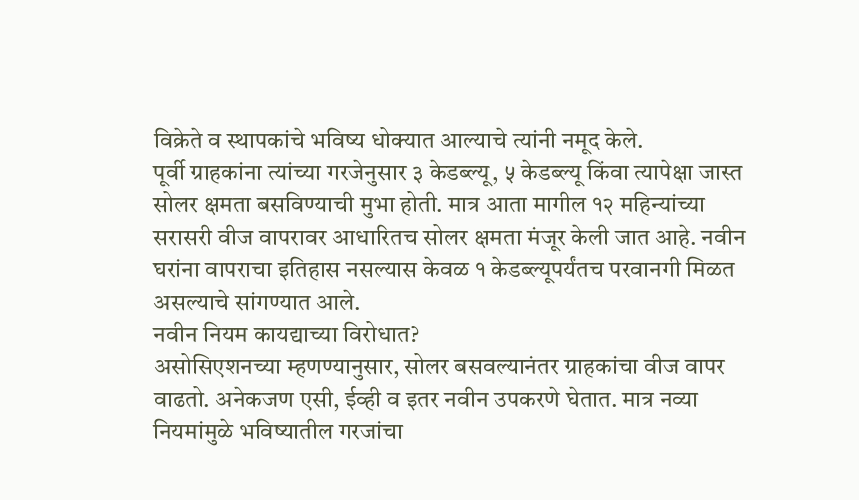विक्रेते व स्थापकांचे भविष्य धोक्यात आल्याचे त्यांनी नमूद केले.
पूर्वी ग्राहकांना त्यांच्या गरजेनुसार ३ केडब्ल्यू, ५ केडब्ल्यू किंवा त्यापेक्षा जास्त सोलर क्षमता बसविण्याची मुभा होती. मात्र आता मागील १२ महिन्यांच्या सरासरी वीज वापरावर आधारितच सोलर क्षमता मंजूर केली जात आहे. नवीन घरांना वापराचा इतिहास नसल्यास केवळ १ केडब्ल्यूपर्यंतच परवानगी मिळत असल्याचे सांगण्यात आले.
नवीन नियम कायद्याच्या विरोधात?
असोसिएशनच्या म्हणण्यानुसार, सोलर बसवल्यानंतर ग्राहकांचा वीज वापर वाढतो. अनेकजण एसी, ईव्ही व इतर नवीन उपकरणे घेतात. मात्र नव्या नियमांमुळे भविष्यातील गरजांचा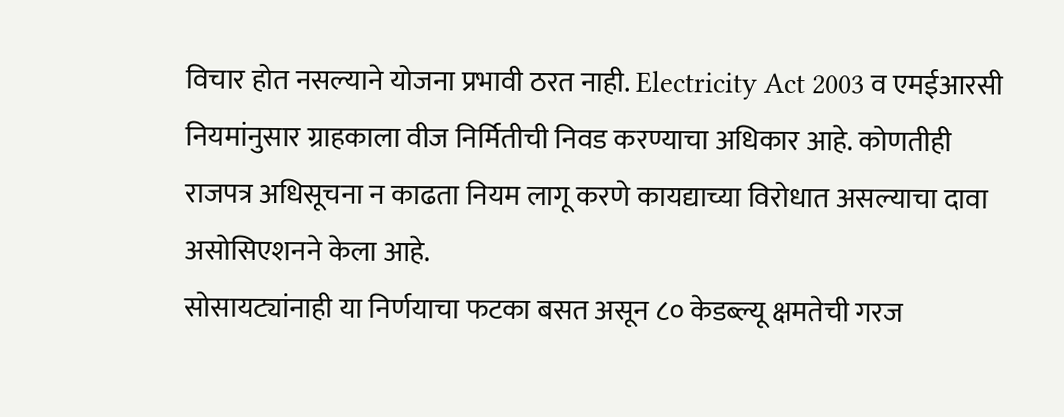विचार होत नसल्याने योजना प्रभावी ठरत नाही. Electricity Act 2003 व एमईआरसी नियमांनुसार ग्राहकाला वीज निर्मितीची निवड करण्याचा अधिकार आहे. कोणतीही राजपत्र अधिसूचना न काढता नियम लागू करणे कायद्याच्या विरोधात असल्याचा दावा असोसिएशनने केला आहे.
सोसायट्यांनाही या निर्णयाचा फटका बसत असून ८० केडब्ल्यू क्षमतेची गरज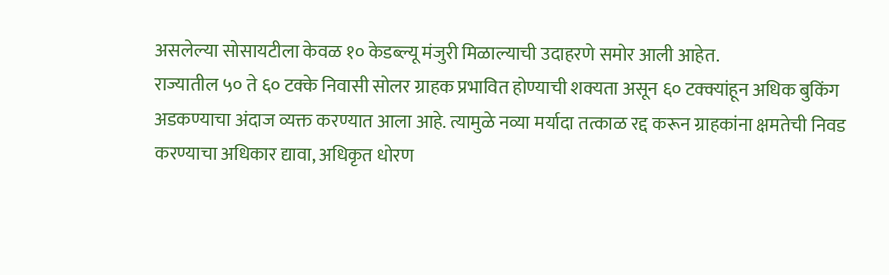असलेल्या सोसायटीला केवळ १० केडब्ल्यू मंजुरी मिळाल्याची उदाहरणे समोर आली आहेत.
राज्यातील ५० ते ६० टक्के निवासी सोलर ग्राहक प्रभावित होण्याची शक्यता असून ६० टक्क्यांहून अधिक बुकिंग अडकण्याचा अंदाज व्यक्त करण्यात आला आहे. त्यामुळे नव्या मर्यादा तत्काळ रद्द करून ग्राहकांना क्षमतेची निवड करण्याचा अधिकार द्यावा, अधिकृत धोरण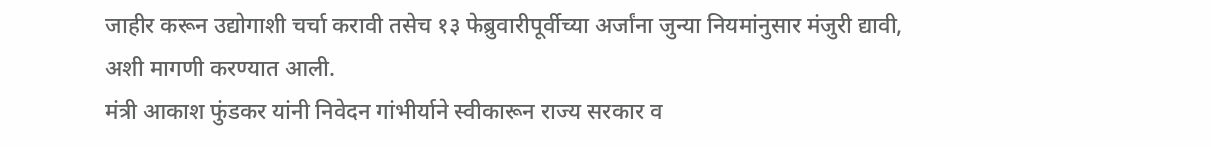जाहीर करून उद्योगाशी चर्चा करावी तसेच १३ फेब्रुवारीपूर्वीच्या अर्जांना जुन्या नियमांनुसार मंजुरी द्यावी, अशी मागणी करण्यात आली.
मंत्री आकाश फुंडकर यांनी निवेदन गांभीर्याने स्वीकारून राज्य सरकार व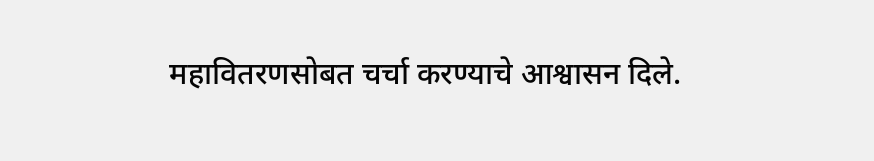महावितरणसोबत चर्चा करण्याचे आश्वासन दिले.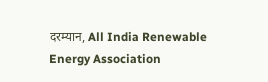दरम्यान, All India Renewable Energy Association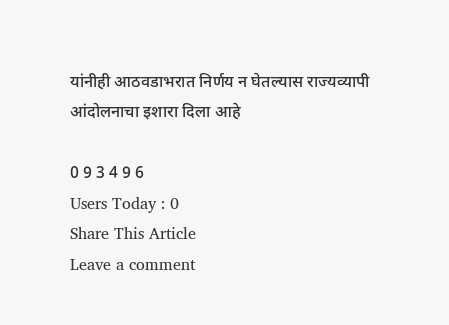यांनीही आठवडाभरात निर्णय न घेतल्यास राज्यव्यापी आंदोलनाचा इशारा दिला आहे

0 9 3 4 9 6
Users Today : 0
Share This Article
Leave a comment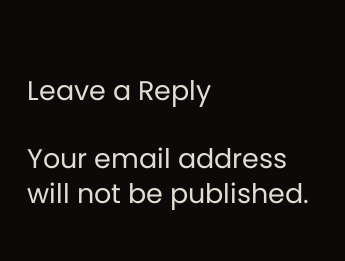Leave a Reply

Your email address will not be published.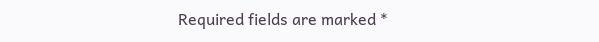Required fields are marked *